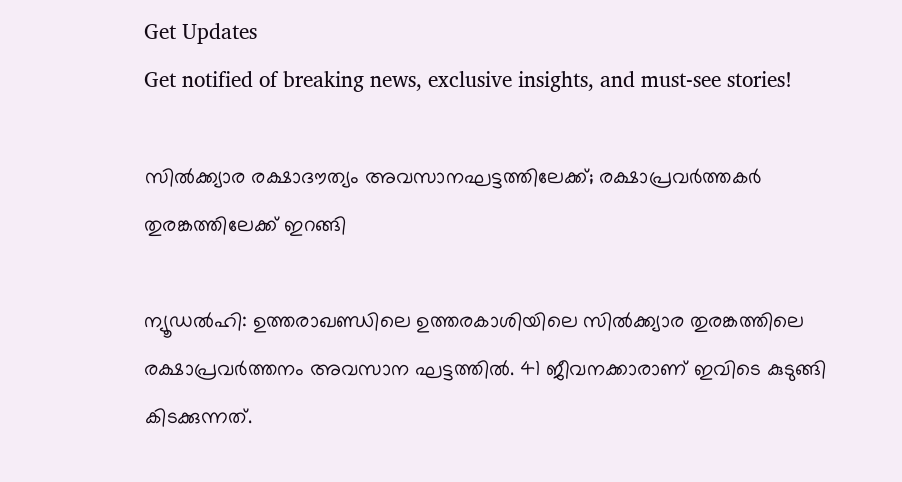Get Updates
Get notified of breaking news, exclusive insights, and must-see stories!

സില്‍ക്ക്യാര രക്ഷാദൗത്യം അവസാനഘട്ടത്തിലേക്ക്; രക്ഷാപ്രവര്‍ത്തകര്‍ തുരങ്കത്തിലേക്ക് ഇറങ്ങി

ന്യൂഡല്‍ഹി: ഉത്തരാഖണ്ഡിലെ ഉത്തരകാശിയിലെ സില്‍ക്ക്യാര തുരങ്കത്തിലെ രക്ഷാപ്രവര്‍ത്തനം അവസാന ഘട്ടത്തില്‍. 41 ജീവനക്കാരാണ് ഇവിടെ കുടുങ്ങി കിടക്കുന്നത്.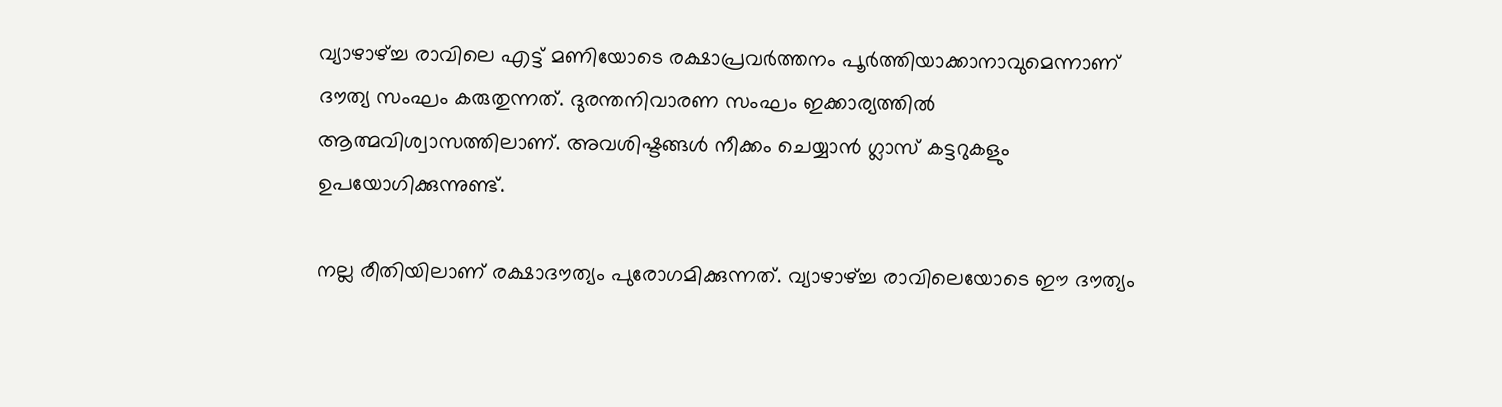വ്യാഴാഴ്ച്ച രാവിലെ എട്ട് മണിയോടെ രക്ഷാപ്രവര്‍ത്തനം പൂര്‍ത്തിയാക്കാനാവുമെന്നാണ് ദൗത്യ സംഘം കരുതുന്നത്. ദുരന്തനിവാരണ സംഘം ഇക്കാര്യത്തില്‍ ആത്മവിശ്വാസത്തിലാണ്. അവശിഷ്ടങ്ങള്‍ നീക്കം ചെയ്യാന്‍ ഗ്ലാസ് കട്ടറുകളും ഉപയോഗിക്കുന്നുണ്ട്.

നല്ല രീതിയിലാണ് രക്ഷാദൗത്യം പുരോഗമിക്കുന്നത്. വ്യാഴാഴ്ച്ച രാവിലെയോടെ ഈ ദൗത്യം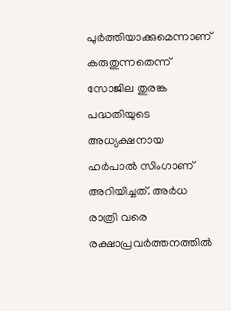പുര്‍ത്തിയാക്കുമെന്നാണ് കരുതുന്നതെന്ന് സോജില തുരങ്ക പദ്ധതിയുടെ അധ്യക്ഷനായ ഹര്‍പാല്‍ സിംഗാണ് അറിയിച്ചത്. അര്‍ധ രാത്രി വരെ രക്ഷാപ്രവര്‍ത്തനത്തില്‍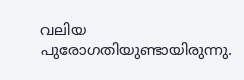വലിയ പുരോഗതിയുണ്ടായിരുന്നു.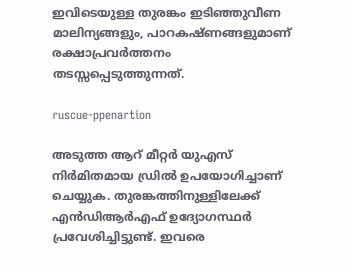ഇവിടെയുള്ള തുരങ്കം ഇടിഞ്ഞുവീണ മാലിന്യങ്ങളും, പാറകഷ്ണങ്ങളുമാണ് രക്ഷാപ്രവര്‍ത്തനം തടസ്സപ്പെടുത്തുന്നത്.

ruscue-ppenartion

അടുത്ത ആറ് മീറ്റര്‍ യുഎസ് നിര്‍മിതമായ ഡ്രില്‍ ഉപയോഗിച്ചാണ് ചെയ്യുക. തുരങ്കത്തിനുള്ളിലേക്ക് എന്‍ഡിആര്‍എഫ് ഉദ്യോഗസ്ഥര്‍ പ്രവേശിച്ചിട്ടുണ്ട്. ഇവരെ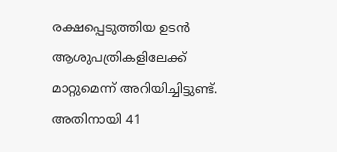രക്ഷപ്പെടുത്തിയ ഉടന്‍ ആശുപത്രികളിലേക്ക് മാറ്റുമെന്ന് അറിയിച്ചിട്ടുണ്ട്. അതിനായി 41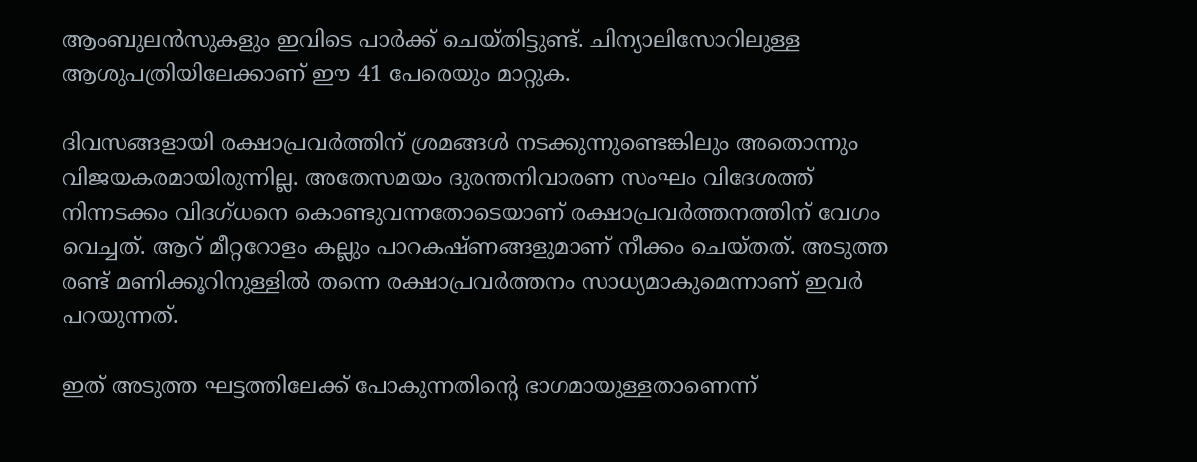ആംബുലന്‍സുകളും ഇവിടെ പാര്‍ക്ക് ചെയ്തിട്ടുണ്ട്. ചിന്യാലിസോറിലുള്ള ആശുപത്രിയിലേക്കാണ് ഈ 41 പേരെയും മാറ്റുക.

ദിവസങ്ങളായി രക്ഷാപ്രവര്‍ത്തിന് ശ്രമങ്ങള്‍ നടക്കുന്നുണ്ടെങ്കിലും അതൊന്നും വിജയകരമായിരുന്നില്ല. അതേസമയം ദുരന്തനിവാരണ സംഘം വിദേശത്ത് നിന്നടക്കം വിദഗ്ധനെ കൊണ്ടുവന്നതോടെയാണ് രക്ഷാപ്രവര്‍ത്തനത്തിന് വേഗം വെച്ചത്. ആറ് മീറ്ററോളം കല്ലും പാറകഷ്ണങ്ങളുമാണ് നീക്കം ചെയ്തത്. അടുത്ത രണ്ട് മണിക്കൂറിനുള്ളില്‍ തന്നെ രക്ഷാപ്രവര്‍ത്തനം സാധ്യമാകുമെന്നാണ് ഇവര്‍ പറയുന്നത്.

ഇത് അടുത്ത ഘട്ടത്തിലേക്ക് പോകുന്നതിന്റെ ഭാഗമായുള്ളതാണെന്ന്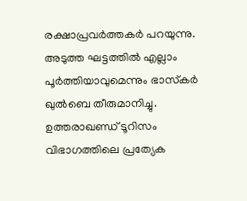രക്ഷാപ്രവര്‍ത്തകര്‍ പറയുന്നു. അടുത്ത ഘട്ടത്തില്‍ എല്ലാം പൂര്‍ത്തിയാവുമെന്നും ഭാസ്‌കര്‍ ഖുല്‍ബെ തീരുമാനിച്ചു. ഉത്തരാഖണ്ഡ് ടൂറിസം വിഭാഗത്തിലെ പ്രത്യേക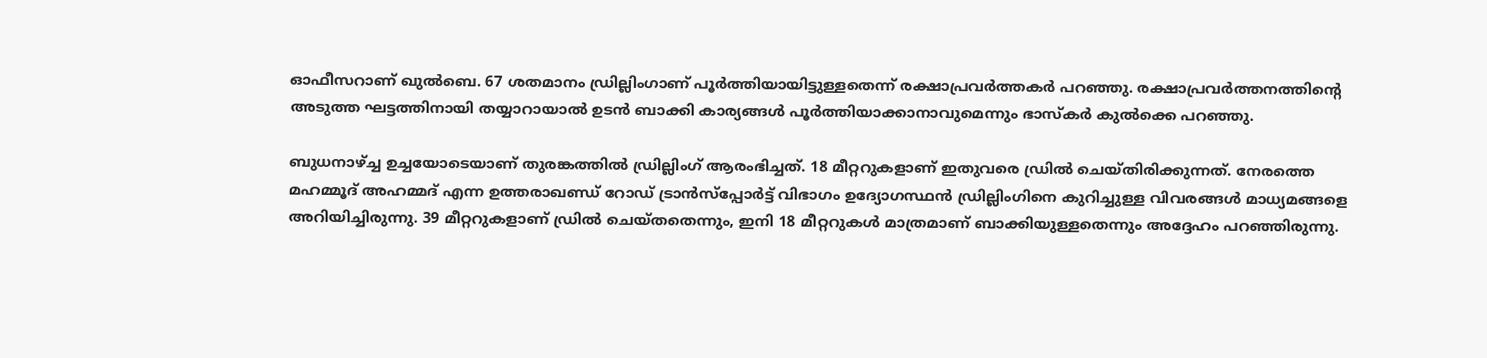ഓഫീസറാണ് ഖുല്‍ബെ. 67 ശതമാനം ഡ്രില്ലിംഗാണ് പൂര്‍ത്തിയായിട്ടുള്ളതെന്ന് രക്ഷാപ്രവര്‍ത്തകര്‍ പറഞ്ഞു. രക്ഷാപ്രവര്‍ത്തനത്തിന്റെ അടുത്ത ഘട്ടത്തിനായി തയ്യാറായാല്‍ ഉടന്‍ ബാക്കി കാര്യങ്ങള്‍ പൂര്‍ത്തിയാക്കാനാവുമെന്നും ഭാസ്‌കര്‍ കുല്‍ക്കെ പറഞ്ഞു.

ബുധനാഴ്ച്ച ഉച്ചയോടെയാണ് തുരങ്കത്തില്‍ ഡ്രില്ലിംഗ് ആരംഭിച്ചത്. 18 മീറ്ററുകളാണ് ഇതുവരെ ഡ്രില്‍ ചെയ്തിരിക്കുന്നത്. നേരത്തെ മഹമ്മൂദ് അഹമ്മദ് എന്ന ഉത്തരാഖണ്ഡ് റോഡ് ട്രാന്‍സ്‌പ്പോര്‍ട്ട് വിഭാഗം ഉദ്യോഗസ്ഥന്‍ ഡ്രില്ലിംഗിനെ കുറിച്ചുള്ള വിവരങ്ങള്‍ മാധ്യമങ്ങളെ അറിയിച്ചിരുന്നു. 39 മീറ്ററുകളാണ് ഡ്രില്‍ ചെയ്തതെന്നും, ഇനി 18 മീറ്ററുകള്‍ മാത്രമാണ് ബാക്കിയുള്ളതെന്നും അദ്ദേഹം പറഞ്ഞിരുന്നു.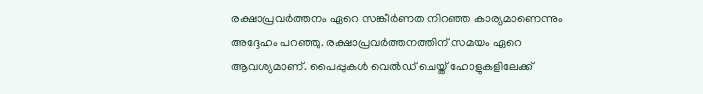രക്ഷാപ്രവര്‍ത്തനം ഏറെ സങ്കീര്‍ണത നിറഞ്ഞ കാര്യമാണെന്നും അദ്ദേഹം പറഞ്ഞു. രക്ഷാപ്രവര്‍ത്തനത്തിന് സമയം ഏറെ ആവശ്യമാണ്. പൈപ്പുകള്‍ വെല്‍ഡ് ചെയ്ത് ഹോളുകളിലേക്ക്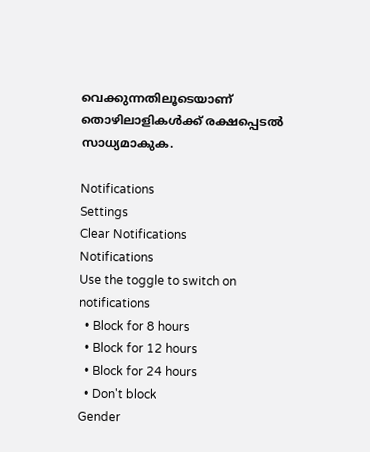വെക്കുന്നതിലൂടെയാണ് തൊഴിലാളികള്‍ക്ക് രക്ഷപ്പെടല്‍ സാധ്യമാകുക.

Notifications
Settings
Clear Notifications
Notifications
Use the toggle to switch on notifications
  • Block for 8 hours
  • Block for 12 hours
  • Block for 24 hours
  • Don't block
Gender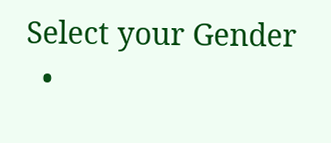Select your Gender
  •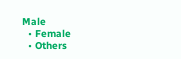Male
  • Female
  • Others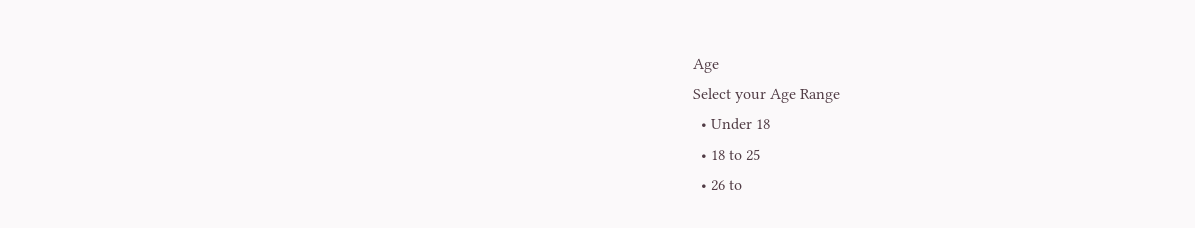Age
Select your Age Range
  • Under 18
  • 18 to 25
  • 26 to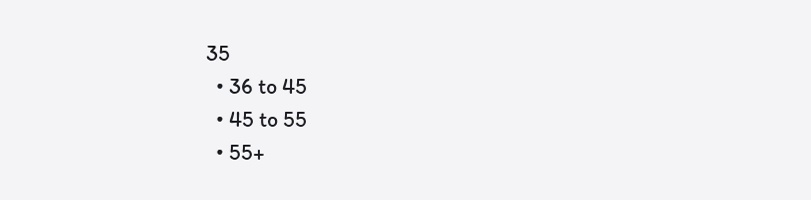35
  • 36 to 45
  • 45 to 55
  • 55+